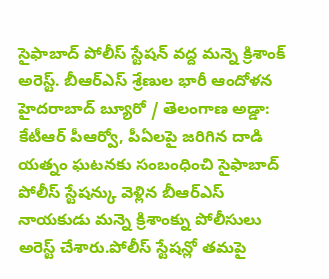సైఫాబాద్ పోలీస్ స్టేషన్ వద్ద మన్నె క్రిశాంక్ అరెస్ట్. బీఆర్ఎస్ శ్రేణుల భారీ ఆందోళన
హైదరాబాద్ బ్యూరో / తెలంగాణ అడ్డా: కేటీఆర్ పీఆర్వో, పీఏలపై జరిగిన దాడి యత్నం ఘటనకు సంబంధించి సైఫాబాద్ పోలీస్ స్టేషన్కు వెళ్లిన బీఆర్ఎస్ నాయకుడు మన్నె క్రిశాంక్ను పోలీసులు అరెస్ట్ చేశారు.పోలీస్ స్టేషన్లో తమపై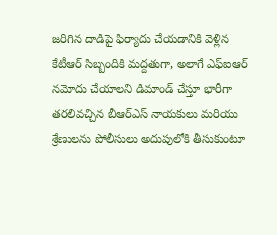జరిగిన దాడిపై ఫిర్యాదు చేయడానికి వెళ్లిన కేటీఆర్ సిబ్బందికి మద్దతుగా, అలాగే ఎఫ్ఐఆర్ నమోదు చేయాలని డిమాండ్ చేస్తూ భారీగా తరలివచ్చిన బీఆర్ఎస్ నాయకులు మరియు శ్రేణులను పోలీసులు అదుపులోకి తీసుకుంటూ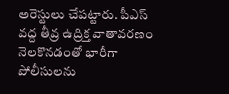అరెస్టులు చేపట్టారు. పీఎస్ వద్ద తీవ్ర ఉద్రిక్త వాతావరణం నెలకొనడంతో భారీగా పోలీసులను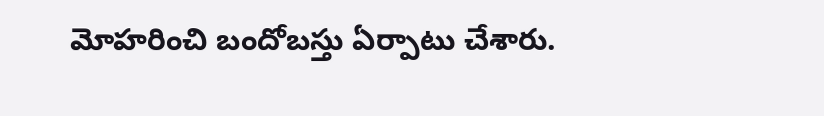మోహరించి బందోబస్తు ఏర్పాటు చేశారు.